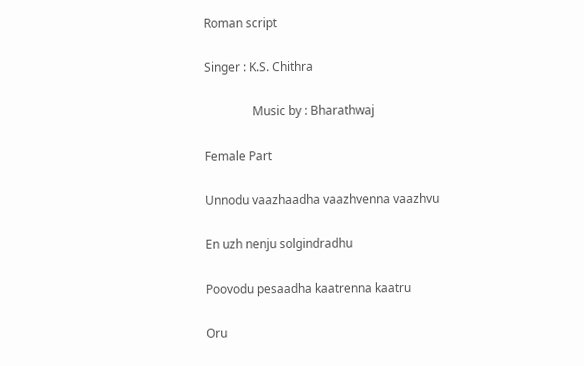Roman script

Singer : K.S. Chithra

                Music by : Bharathwaj

Female Part

Unnodu vaazhaadha vaazhvenna vaazhvu

En uzh nenju solgindradhu

Poovodu pesaadha kaatrenna kaatru

Oru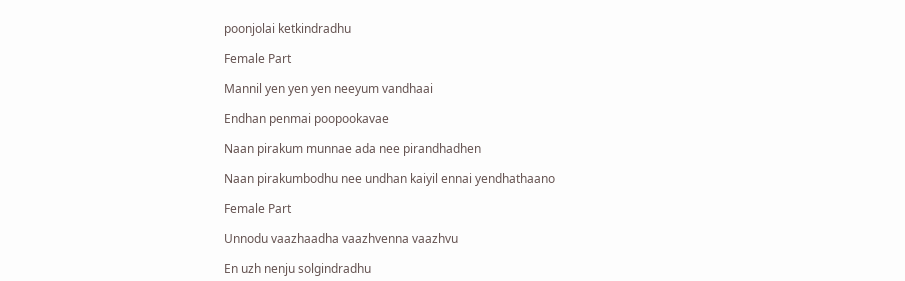poonjolai ketkindradhu

Female Part

Mannil yen yen yen neeyum vandhaai

Endhan penmai poopookavae

Naan pirakum munnae ada nee pirandhadhen

Naan pirakumbodhu nee undhan kaiyil ennai yendhathaano

Female Part

Unnodu vaazhaadha vaazhvenna vaazhvu

En uzh nenju solgindradhu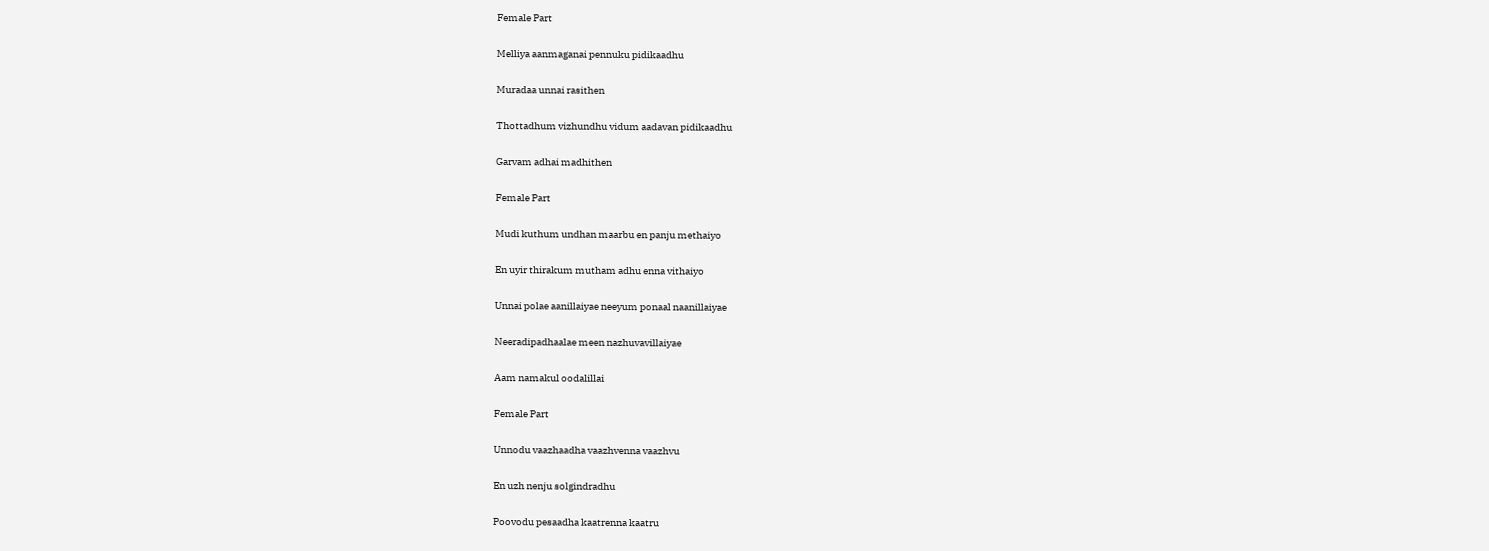Female Part

Melliya aanmaganai pennuku pidikaadhu

Muradaa unnai rasithen

Thottadhum vizhundhu vidum aadavan pidikaadhu

Garvam adhai madhithen

Female Part

Mudi kuthum undhan maarbu en panju methaiyo

En uyir thirakum mutham adhu enna vithaiyo

Unnai polae aanillaiyae neeyum ponaal naanillaiyae

Neeradipadhaalae meen nazhuvavillaiyae

Aam namakul oodalillai

Female Part

Unnodu vaazhaadha vaazhvenna vaazhvu

En uzh nenju solgindradhu

Poovodu pesaadha kaatrenna kaatru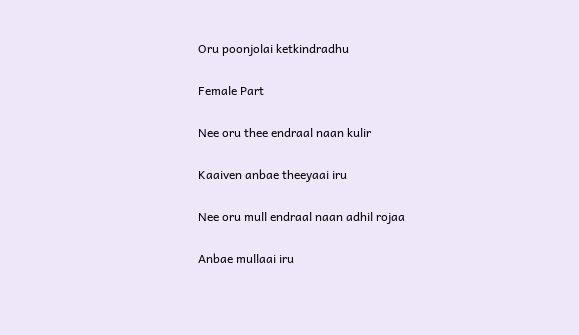Oru poonjolai ketkindradhu

Female Part

Nee oru thee endraal naan kulir

Kaaiven anbae theeyaai iru

Nee oru mull endraal naan adhil rojaa

Anbae mullaai iru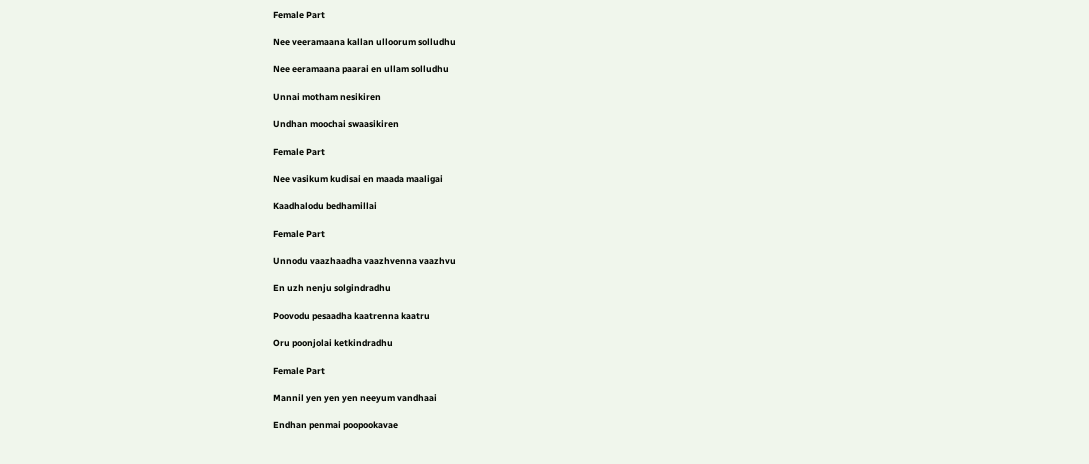Female Part

Nee veeramaana kallan ulloorum solludhu

Nee eeramaana paarai en ullam solludhu

Unnai motham nesikiren

Undhan moochai swaasikiren

Female Part

Nee vasikum kudisai en maada maaligai

Kaadhalodu bedhamillai

Female Part

Unnodu vaazhaadha vaazhvenna vaazhvu

En uzh nenju solgindradhu

Poovodu pesaadha kaatrenna kaatru

Oru poonjolai ketkindradhu

Female Part

Mannil yen yen yen neeyum vandhaai

Endhan penmai poopookavae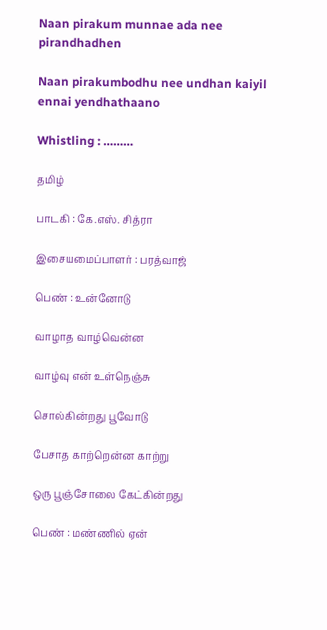Naan pirakum munnae ada nee pirandhadhen

Naan pirakumbodhu nee undhan kaiyil ennai yendhathaano

Whistling : ………

தமிழ்

பாடகி : கே.எஸ். சித்ரா

இசையமைப்பாளர் : பரத்வாஜ்

பெண் : உன்னோடு

வாழாத வாழ்வென்ன

வாழ்வு என் உள்நெஞ்சு

சொல்கின்றது பூவோடு

பேசாத காற்றென்ன காற்று

ஒரு பூஞ்சோலை கேட்கின்றது

பெண் : மண்ணில் ஏன்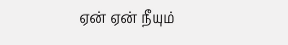ஏன் ஏன் நீயும்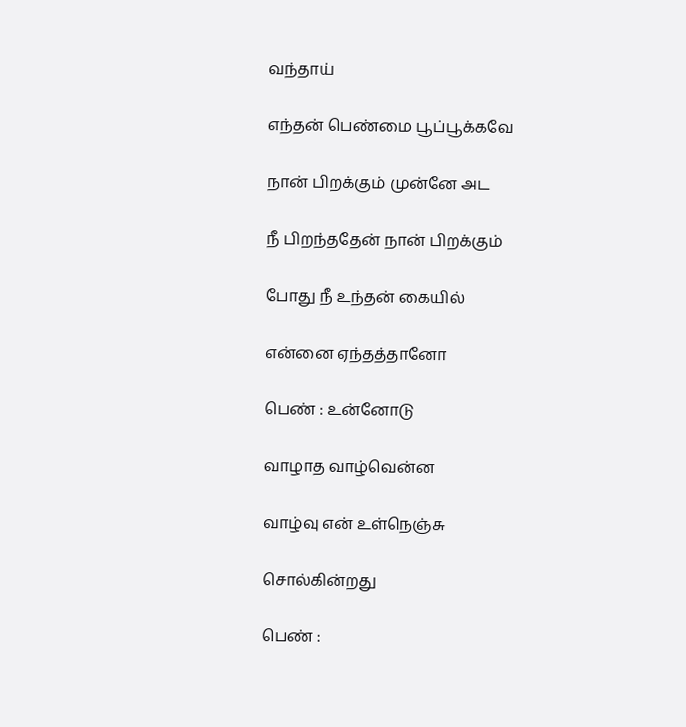வந்தாய்

எந்தன் பெண்மை பூப்பூக்கவே

நான் பிறக்கும் முன்னே அட

நீ பிறந்ததேன் நான் பிறக்கும்

போது நீ உந்தன் கையில்

என்னை ஏந்தத்தானோ

பெண் : உன்னோடு

வாழாத வாழ்வென்ன

வாழ்வு என் உள்நெஞ்சு

சொல்கின்றது

பெண் :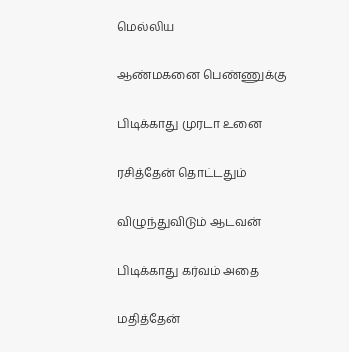மெல்லிய

ஆண்மகனை பெண்ணுக்கு

பிடிக்காது முரடா உனை

ரசித்தேன் தொட்டதும்

விழுந்துவிடும் ஆடவன்

பிடிக்காது கர்வம் அதை

மதித்தேன்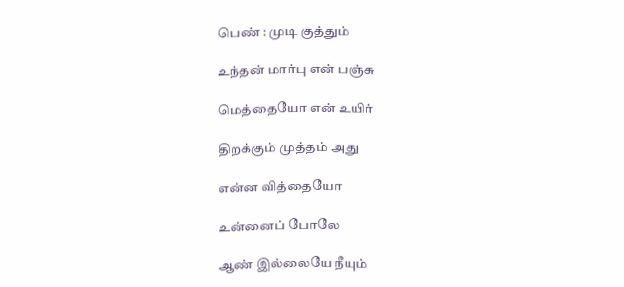பெண் : முடி குத்தும்

உந்தன் மார்பு என் பஞ்சு

மெத்தையோ என் உயிர்

திறக்கும் முத்தம் அது

என்ன வித்தையோ

உன்னைப் போலே

ஆண் இல்லையே நீயும்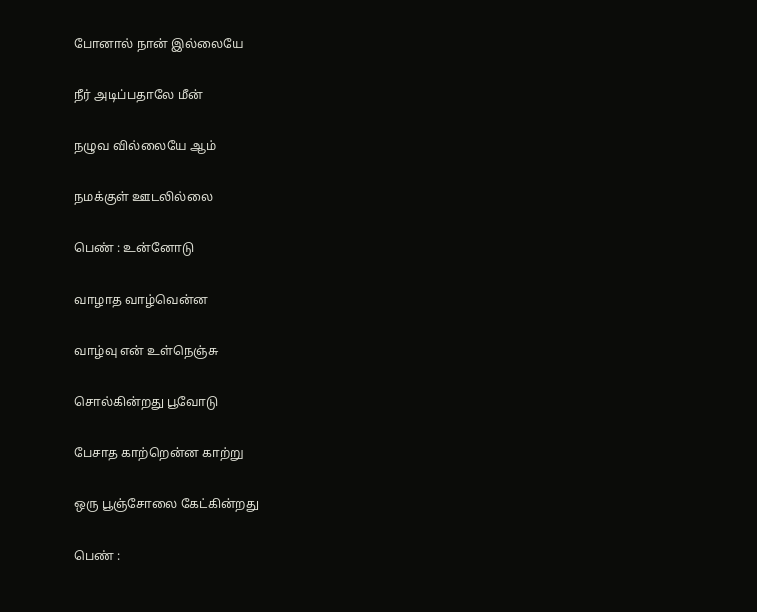போனால் நான் இல்லையே

நீர் அடிப்பதாலே மீன்

நழுவ வில்லையே ஆம்

நமக்குள் ஊடலில்லை

பெண் : உன்னோடு

வாழாத வாழ்வென்ன

வாழ்வு என் உள்நெஞ்சு

சொல்கின்றது பூவோடு

பேசாத காற்றென்ன காற்று

ஒரு பூஞ்சோலை கேட்கின்றது

பெண் :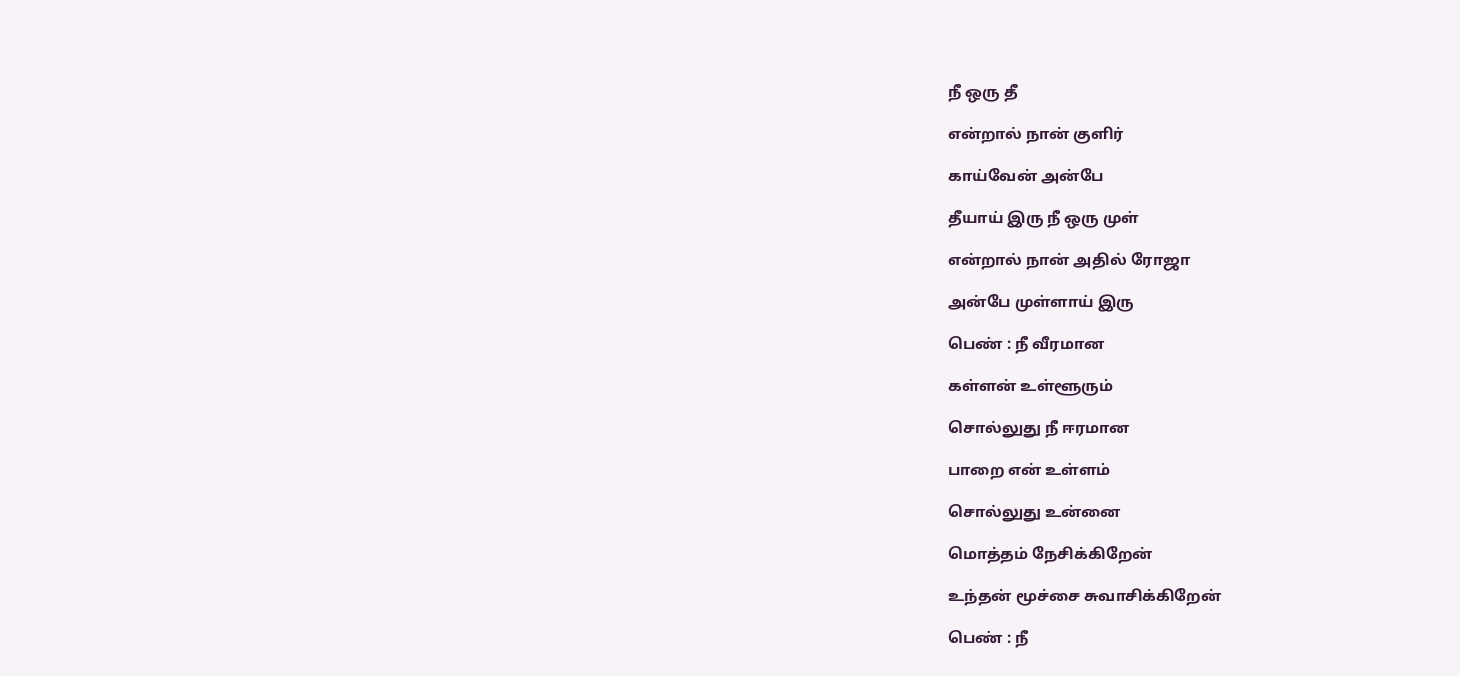நீ ஒரு தீ

என்றால் நான் குளிர்

காய்வேன் அன்பே

தீயாய் இரு நீ ஒரு முள்

என்றால் நான் அதில் ரோஜா

அன்பே முள்ளாய் இரு

பெண் : நீ வீரமான

கள்ளன் உள்ளூரும்

சொல்லுது நீ ஈரமான

பாறை என் உள்ளம்

சொல்லுது உன்னை

மொத்தம் நேசிக்கிறேன்

உந்தன் மூச்சை சுவாசிக்கிறேன்

பெண் : நீ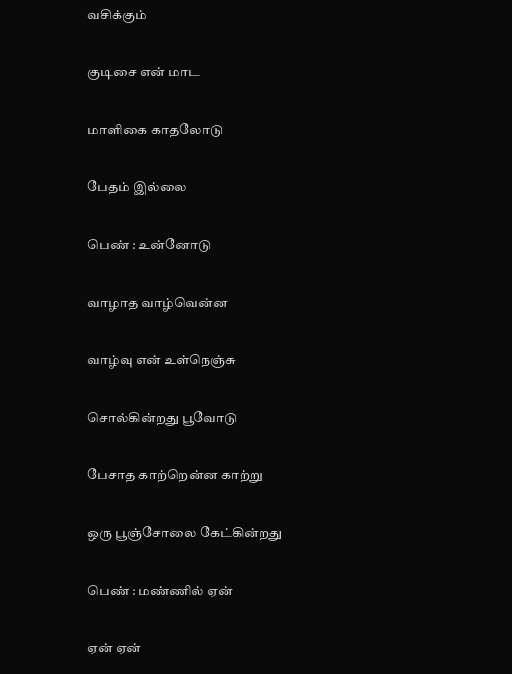வசிக்கும்

குடிசை என் மாட

மாளிகை காதலோடு

பேதம் இல்லை

பெண் : உன்னோடு

வாழாத வாழ்வென்ன

வாழ்வு என் உள்நெஞ்சு

சொல்கின்றது பூவோடு

பேசாத காற்றென்ன காற்று

ஒரு பூஞ்சோலை கேட்கின்றது

பெண் : மண்ணில் ஏன்

ஏன் ஏன்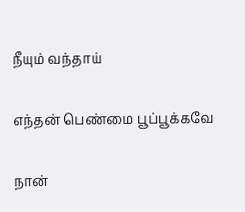நீயும் வந்தாய்

எந்தன் பெண்மை பூப்பூக்கவே

நான்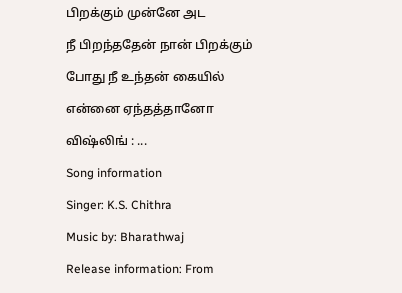பிறக்கும் முன்னே அட

நீ பிறந்ததேன் நான் பிறக்கும்

போது நீ உந்தன் கையில்

என்னை ஏந்தத்தானோ

விஷ்லிங் : ...

Song information

Singer: K.S. Chithra

Music by: Bharathwaj

Release information: From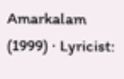Amarkalam (1999) · Lyricist: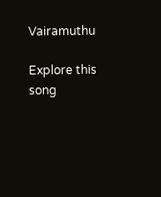Vairamuthu

Explore this song